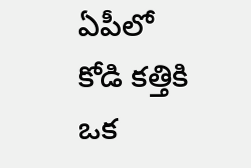ఏపీలో కోడి కత్తికి ఒక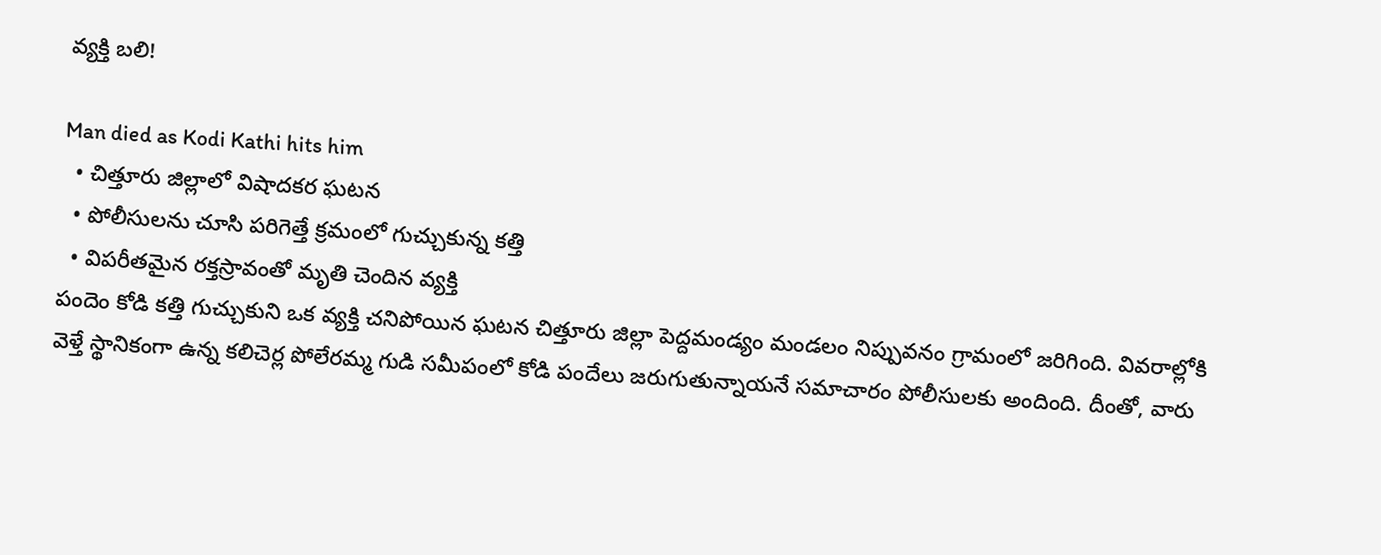వ్యక్తి బలి!

Man died as Kodi Kathi hits him
  • చిత్తూరు జిల్లాలో విషాదకర ఘటన
  • పోలీసులను చూసి పరిగెత్తే క్రమంలో గుచ్చుకున్న కత్తి
  • విపరీతమైన రక్తస్రావంతో మృతి చెందిన వ్యక్తి
పందెం కోడి కత్తి గుచ్చుకుని ఒక వ్యక్తి చనిపోయిన ఘటన చిత్తూరు జిల్లా పెద్దమండ్యం మండలం నిప్పువనం గ్రామంలో జరిగింది. వివరాల్లోకి వెళ్తే స్థానికంగా ఉన్న కలిచెర్ల పోలేరమ్మ గుడి సమీపంలో కోడి పందేలు జరుగుతున్నాయనే సమాచారం పోలీసులకు అందింది. దీంతో, వారు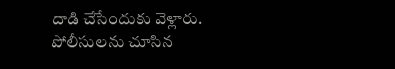దాడి చేసేందుకు వెళ్లారు. పోలీసులను చూసిన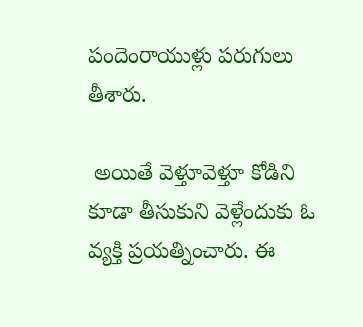పందెంరాయుళ్లు పరుగులు తీశారు.

 అయితే వెళ్తూవెళ్తూ కోడిని కూడా తీసుకుని వెళ్లేందుకు ఓ వ్యక్తి ప్రయత్నించారు. ఈ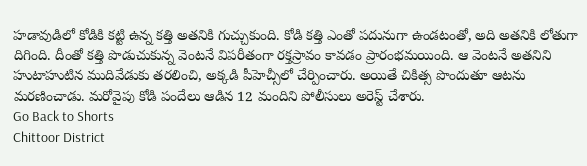హడావుడిలో కోడికి కట్టి ఉన్న కత్తి అతనికి గుచ్చుకుంది. కోడి కత్తి ఎంతో పదునుగా ఉండటంతో, అది అతనికి లోతుగా దిగింది. దీంతో కత్తి పొడుచుకున్న వెంటనే విపరీతంగా రక్తస్రావం కావడం ప్రారంభమయింది. ఆ వెంటనే అతనిని హుటాహుటిన ముదివేడుకు తరలించి, అక్కడి పీహెచ్సీలో చేర్పించారు. అయితే చికిత్స పొందుతూ ఆటను మరణించాడు. మరోవైపు కోడి పందేలు ఆడిన 12 మందిని పోలీసులు అరెస్ట్ చేశారు.
Go Back to Shorts
Chittoor District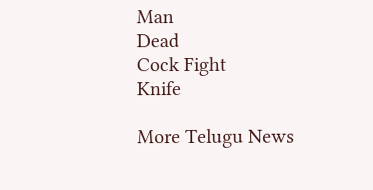Man
Dead
Cock Fight
Knife

More Telugu News